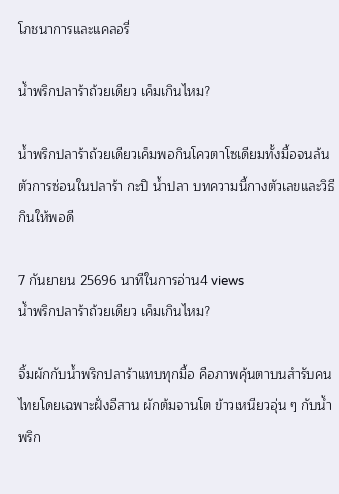โภชนาการและแคลอรี่

น้ำพริกปลาร้าถ้วยเดียว เค็มเกินไหม?

น้ำพริกปลาร้าถ้วยเดียวเค็มพอกินโควตาโซเดียมทั้งมื้อจนล้น ตัวการซ่อนในปลาร้า กะปิ น้ำปลา บทความนี้กางตัวเลขและวิธีกินให้พอดี

7 กันยายน 25696 นาทีในการอ่าน4 views
น้ำพริกปลาร้าถ้วยเดียว เค็มเกินไหม?

จิ้มผักกับน้ำพริกปลาร้าแทบทุกมื้อ คือภาพคุ้นตาบนสำรับคนไทยโดยเฉพาะฝั่งอีสาน ผักต้มจานโต ข้าวเหนียวอุ่น ๆ กับน้ำพริก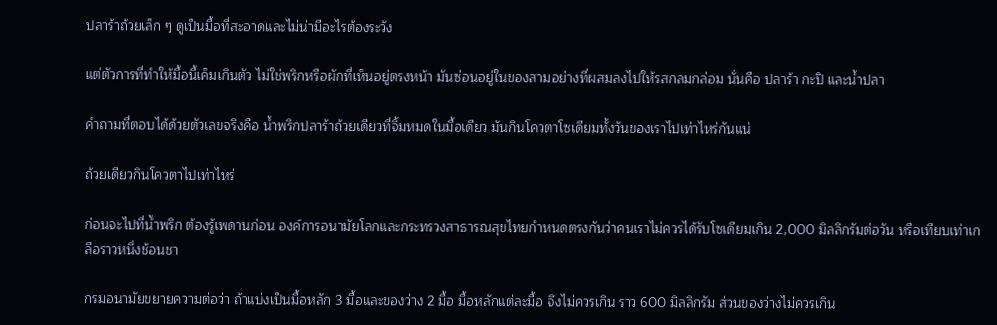ปลาร้าถ้วยเล็ก ๆ ดูเป็นมื้อที่สะอาดและไม่น่ามีอะไรต้องระวัง

แต่ตัวการที่ทำให้มื้อนี้เค็มเกินตัว ไม่ใช่พริกหรือผักที่เห็นอยู่ตรงหน้า มันซ่อนอยู่ในของสามอย่างที่ผสมลงไปให้รสกลมกล่อม นั่นคือ ปลาร้า กะปิ และน้ำปลา

คำถามที่ตอบได้ด้วยตัวเลขจริงคือ น้ำพริกปลาร้าถ้วยเดียวที่จิ้มหมดในมื้อเดียว มันกินโควตาโซเดียมทั้งวันของเราไปเท่าไหร่กันแน่

ถ้วยเดียวกินโควตาไปเท่าไหร่

ก่อนจะไปที่น้ำพริก ต้องรู้เพดานก่อน องค์การอนามัยโลกและกระทรวงสาธารณสุขไทยกำหนดตรงกันว่าคนเราไม่ควรได้รับโซเดียมเกิน 2,000 มิลลิกรัมต่อวัน หรือเทียบเท่าเกลือราวหนึ่งช้อนชา

กรมอนามัยขยายความต่อว่า ถ้าแบ่งเป็นมื้อหลัก 3 มื้อและของว่าง 2 มื้อ มื้อหลักแต่ละมื้อ จึงไม่ควรเกิน ราว 600 มิลลิกรัม ส่วนของว่างไม่ควรเกิน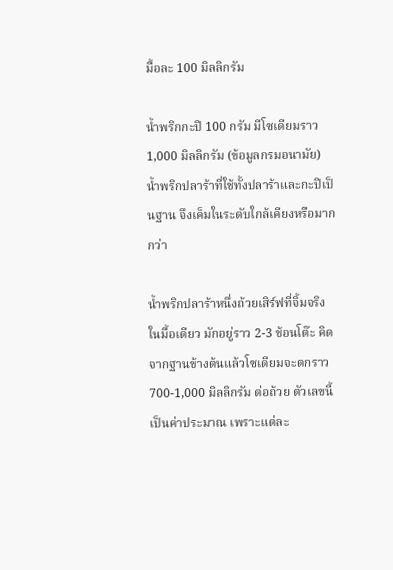มื้อละ 100 มิลลิกรัม

น้ำพริกกะปิ 100 กรัม มีโซเดียมราว 1,000 มิลลิกรัม (ข้อมูลกรมอนามัย) น้ำพริกปลาร้าที่ใช้ทั้งปลาร้าและกะปิเป็นฐาน จึงเค็มในระดับใกล้เคียงหรือมากกว่า

น้ำพริกปลาร้าหนึ่งถ้วยเสิร์ฟที่จิ้มจริงในมื้อเดียว มักอยู่ราว 2-3 ช้อนโต๊ะ คิดจากฐานข้างต้นแล้วโซเดียมจะตกราว 700-1,000 มิลลิกรัม ต่อถ้วย ตัวเลขนี้เป็นค่าประมาณ เพราะแต่ละ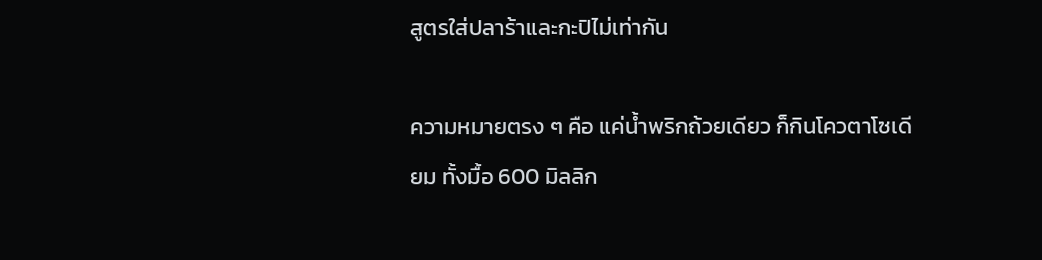สูตรใส่ปลาร้าและกะปิไม่เท่ากัน

ความหมายตรง ๆ คือ แค่น้ำพริกถ้วยเดียว ก็กินโควตาโซเดียม ทั้งมื้อ 600 มิลลิก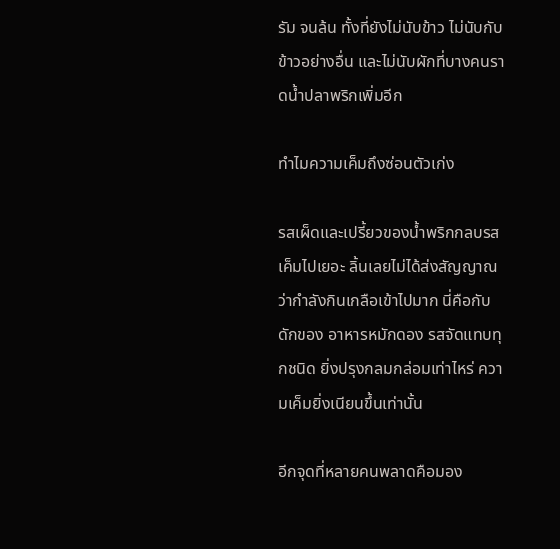รัม จนล้น ทั้งที่ยังไม่นับข้าว ไม่นับกับข้าวอย่างอื่น และไม่นับผักที่บางคนราดน้ำปลาพริกเพิ่มอีก

ทำไมความเค็มถึงซ่อนตัวเก่ง

รสเผ็ดและเปรี้ยวของน้ำพริกกลบรสเค็มไปเยอะ ลิ้นเลยไม่ได้ส่งสัญญาณว่ากำลังกินเกลือเข้าไปมาก นี่คือกับดักของ อาหารหมักดอง รสจัดแทบทุกชนิด ยิ่งปรุงกลมกล่อมเท่าไหร่ ความเค็มยิ่งเนียนขึ้นเท่านั้น

อีกจุดที่หลายคนพลาดคือมอง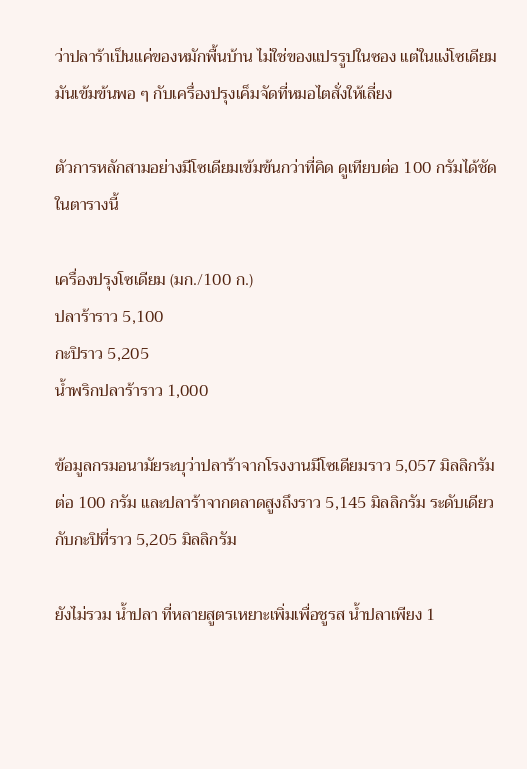ว่าปลาร้าเป็นแค่ของหมักพื้นบ้าน ไม่ใช่ของแปรรูปในซอง แต่ในแง่โซเดียม มันเข้มข้นพอ ๆ กับเครื่องปรุงเค็มจัดที่หมอไตสั่งให้เลี่ยง

ตัวการหลักสามอย่างมีโซเดียมเข้มข้นกว่าที่คิด ดูเทียบต่อ 100 กรัมได้ชัดในตารางนี้

เครื่องปรุงโซเดียม (มก./100 ก.)
ปลาร้าราว 5,100
กะปิราว 5,205
น้ำพริกปลาร้าราว 1,000

ข้อมูลกรมอนามัยระบุว่าปลาร้าจากโรงงานมีโซเดียมราว 5,057 มิลลิกรัมต่อ 100 กรัม และปลาร้าจากตลาดสูงถึงราว 5,145 มิลลิกรัม ระดับเดียวกับกะปิที่ราว 5,205 มิลลิกรัม

ยังไม่รวม น้ำปลา ที่หลายสูตรเหยาะเพิ่มเพื่อชูรส น้ำปลาเพียง 1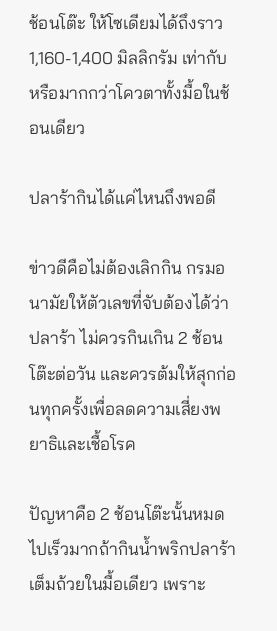ช้อนโต๊ะ ให้โซเดียมได้ถึงราว 1,160-1,400 มิลลิกรัม เท่ากับหรือมากกว่าโควตาทั้งมื้อในช้อนเดียว

ปลาร้ากินได้แค่ไหนถึงพอดี

ข่าวดีคือไม่ต้องเลิกกิน กรมอนามัยให้ตัวเลขที่จับต้องได้ว่าปลาร้า ไม่ควรกินเกิน 2 ช้อนโต๊ะต่อวัน และควรต้มให้สุกก่อนทุกครั้งเพื่อลดความเสี่ยงพยาธิและเชื้อโรค

ปัญหาคือ 2 ช้อนโต๊ะนั้นหมดไปเร็วมากถ้ากินน้ำพริกปลาร้าเต็มถ้วยในมื้อเดียว เพราะ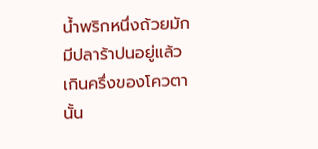น้ำพริกหนึ่งถ้วยมักมีปลาร้าปนอยู่แล้วเกินครึ่งของโควตานั้น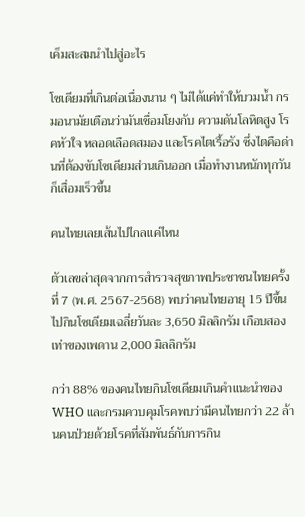เค็มสะสมนำไปสู่อะไร

โซเดียมที่เกินต่อเนื่องนาน ๆ ไม่ได้แค่ทำให้บวมน้ำ กรมอนามัยเตือนว่ามันเชื่อมโยงกับ ความดันโลหิตสูง โรคหัวใจ หลอดเลือดสมอง และโรคไตเรื้อรัง ซึ่งไตคือด่านที่ต้องขับโซเดียมส่วนเกินออก เมื่อทำงานหนักทุกวันก็เสื่อมเร็วขึ้น

คนไทยเลยเส้นไปไกลแค่ไหน

ตัวเลขล่าสุดจากการสำรวจสุขภาพประชาชนไทยครั้งที่ 7 (พ.ศ. 2567-2568) พบว่าคนไทยอายุ 15 ปีขึ้นไปกินโซเดียมเฉลี่ยวันละ 3,650 มิลลิกรัม เกือบสองเท่าของเพดาน 2,000 มิลลิกรัม

กว่า 88% ของคนไทยกินโซเดียมเกินคำแนะนำของ WHO และกรมควบคุมโรคพบว่ามีคนไทยกว่า 22 ล้านคนป่วยด้วยโรคที่สัมพันธ์กับการกิน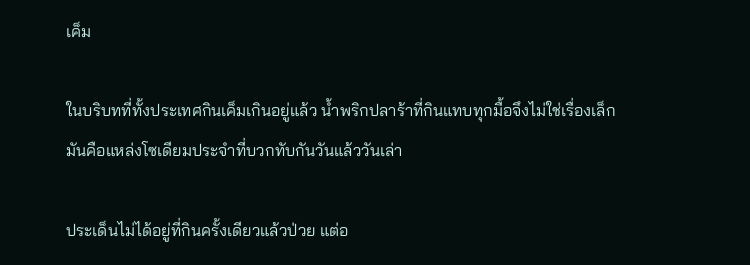เค็ม

ในบริบทที่ทั้งประเทศกินเค็มเกินอยู่แล้ว น้ำพริกปลาร้าที่กินแทบทุกมื้อจึงไม่ใช่เรื่องเล็ก มันคือแหล่งโซเดียมประจำที่บวกทับกันวันแล้ววันเล่า

ประเด็นไม่ได้อยู่ที่กินครั้งเดียวแล้วป่วย แต่อ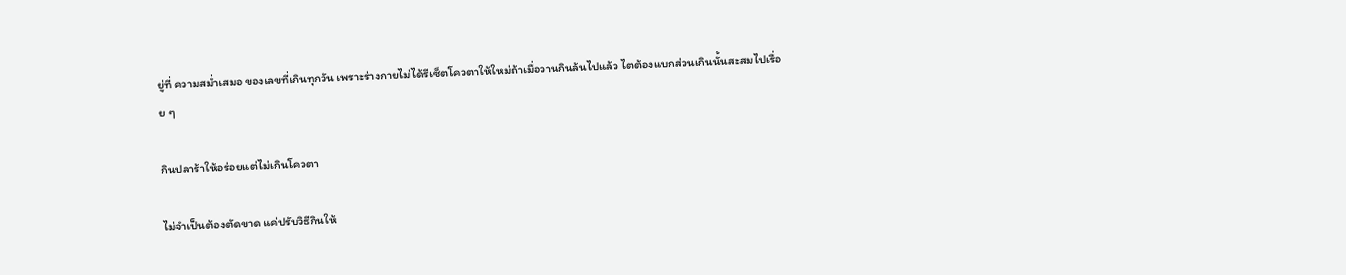ยู่ที่ ความสม่ำเสมอ ของเลขที่เกินทุกวัน เพราะร่างกายไม่ได้รีเซ็ตโควตาให้ใหม่ถ้าเมื่อวานกินล้นไปแล้ว ไตต้องแบกส่วนเกินนั้นสะสมไปเรื่อย ๆ

กินปลาร้าให้อร่อยแต่ไม่เกินโควตา

ไม่จำเป็นต้องตัดขาด แค่ปรับวิธีกินให้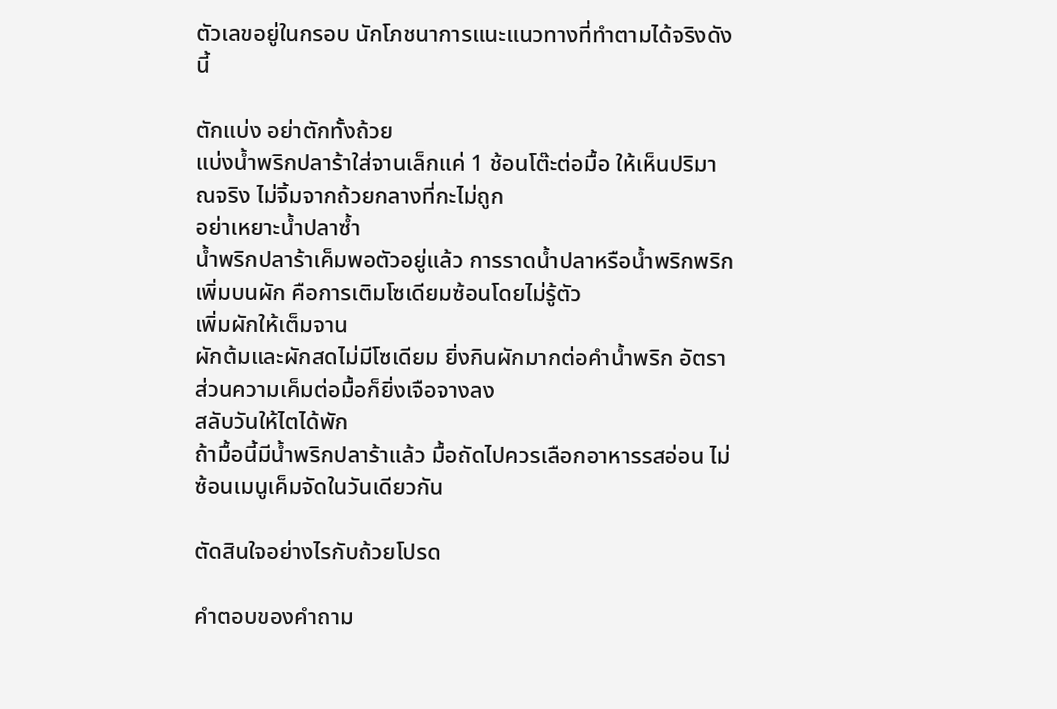ตัวเลขอยู่ในกรอบ นักโภชนาการแนะแนวทางที่ทำตามได้จริงดังนี้

ตักแบ่ง อย่าตักทั้งถ้วย
แบ่งน้ำพริกปลาร้าใส่จานเล็กแค่ 1 ช้อนโต๊ะต่อมื้อ ให้เห็นปริมาณจริง ไม่จิ้มจากถ้วยกลางที่กะไม่ถูก
อย่าเหยาะน้ำปลาซ้ำ
น้ำพริกปลาร้าเค็มพอตัวอยู่แล้ว การราดน้ำปลาหรือน้ำพริกพริกเพิ่มบนผัก คือการเติมโซเดียมซ้อนโดยไม่รู้ตัว
เพิ่มผักให้เต็มจาน
ผักต้มและผักสดไม่มีโซเดียม ยิ่งกินผักมากต่อคำน้ำพริก อัตราส่วนความเค็มต่อมื้อก็ยิ่งเจือจางลง
สลับวันให้ไตได้พัก
ถ้ามื้อนี้มีน้ำพริกปลาร้าแล้ว มื้อถัดไปควรเลือกอาหารรสอ่อน ไม่ซ้อนเมนูเค็มจัดในวันเดียวกัน

ตัดสินใจอย่างไรกับถ้วยโปรด

คำตอบของคำถาม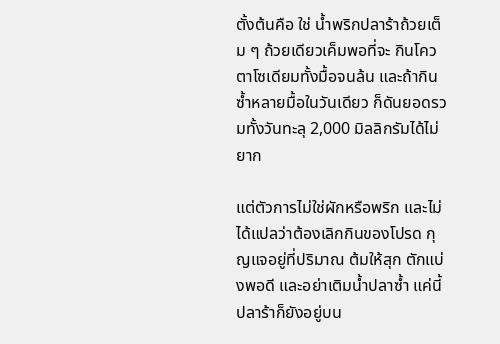ตั้งต้นคือ ใช่ น้ำพริกปลาร้าถ้วยเต็ม ๆ ถ้วยเดียวเค็มพอที่จะ กินโควตาโซเดียมทั้งมื้อจนล้น และถ้ากินซ้ำหลายมื้อในวันเดียว ก็ดันยอดรวมทั้งวันทะลุ 2,000 มิลลิกรัมได้ไม่ยาก

แต่ตัวการไม่ใช่ผักหรือพริก และไม่ได้แปลว่าต้องเลิกกินของโปรด กุญแจอยู่ที่ปริมาณ ต้มให้สุก ตักแบ่งพอดี และอย่าเติมน้ำปลาซ้ำ แค่นี้ปลาร้าก็ยังอยู่บน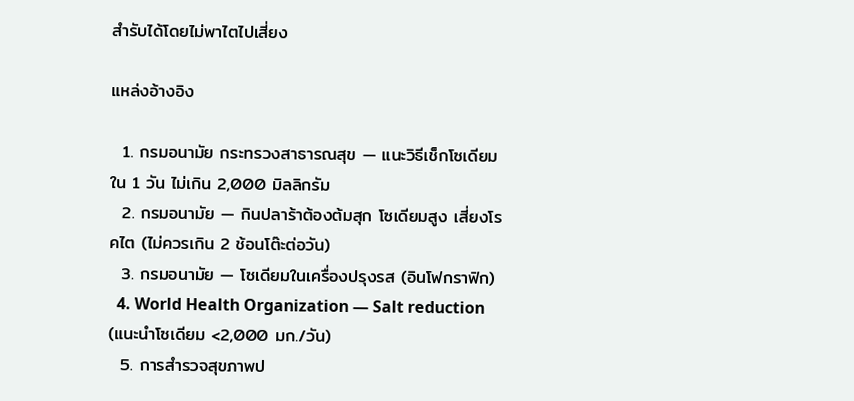สำรับได้โดยไม่พาไตไปเสี่ยง

แหล่งอ้างอิง

  1. กรมอนามัย กระทรวงสาธารณสุข — แนะวิธีเช็กโซเดียมใน 1 วัน ไม่เกิน 2,000 มิลลิกรัม
  2. กรมอนามัย — กินปลาร้าต้องต้มสุก โซเดียมสูง เสี่ยงโรคไต (ไม่ควรเกิน 2 ช้อนโต๊ะต่อวัน)
  3. กรมอนามัย — โซเดียมในเครื่องปรุงรส (อินโฟกราฟิก)
  4. World Health Organization — Salt reduction (แนะนำโซเดียม <2,000 มก./วัน)
  5. การสำรวจสุขภาพป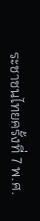ระชาชนไทยครั้งที่ 7 พ.ศ.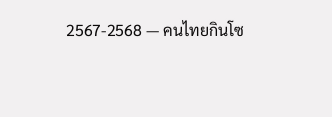2567-2568 — คนไทยกินโซ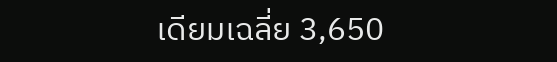เดียมเฉลี่ย 3,650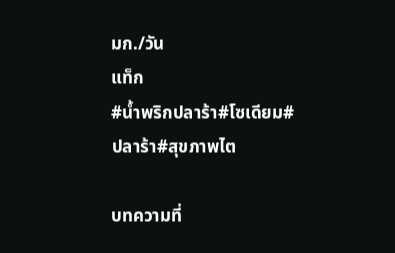มก./วัน
แท็ก
#น้ำพริกปลาร้า#โซเดียม#ปลาร้า#สุขภาพไต

บทความที่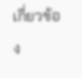เกี่ยวข้อง